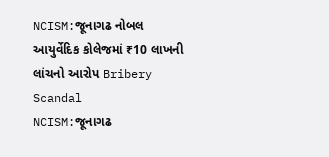NCISM:જૂનાગઢ નોબલ આયુર્વેદિક કોલેજમાં ₹10 લાખની લાંચનો આરોપ Bribery Scandal
NCISM:જૂનાગઢ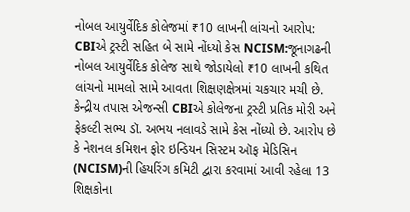નોબલ આયુર્વેદિક કોલેજમાં ₹10 લાખની લાંચનો આરોપ: CBIએ ટ્રસ્ટી સહિત બે સામે નોંધ્યો કેસ NCISM:જૂનાગઢની નોબલ આયુર્વેદિક કોલેજ સાથે જોડાયેલો ₹10 લાખની કથિત લાંચનો મામલો સામે આવતા શિક્ષણક્ષેત્રમાં ચકચાર મચી છે. કેન્દ્રીય તપાસ એજન્સી CBIએ કોલેજના ટ્રસ્ટી પ્રતિક મોરી અને ફેકલ્ટી સભ્ય ડૉ. અભય નલાવડે સામે કેસ નોંધ્યો છે. આરોપ છે કે નેશનલ કમિશન ફોર ઇન્ડિયન સિસ્ટમ ઑફ મેડિસિન (NCISM)ની હિયરિંગ કમિટી દ્વારા કરવામાં આવી રહેલા 13 શિક્ષકોના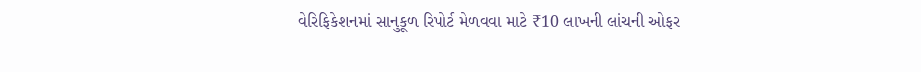વેરિફિકેશનમાં સાનુકૂળ રિપોર્ટ મેળવવા માટે ₹10 લાખની લાંચની ઓફર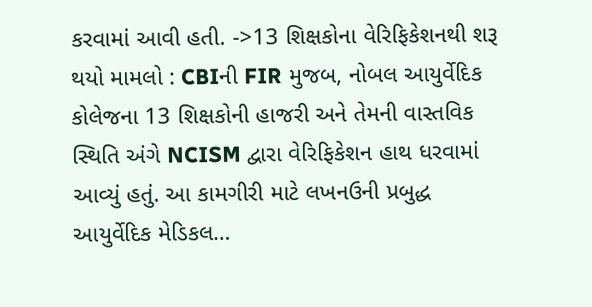કરવામાં આવી હતી. ->13 શિક્ષકોના વેરિફિકેશનથી શરૂ થયો મામલો : CBIની FIR મુજબ, નોબલ આયુર્વેદિક કોલેજના 13 શિક્ષકોની હાજરી અને તેમની વાસ્તવિક સ્થિતિ અંગે NCISM દ્વારા વેરિફિકેશન હાથ ધરવામાં આવ્યું હતું. આ કામગીરી માટે લખનઉની પ્રબુદ્ધ આયુર્વેદિક મેડિકલ…